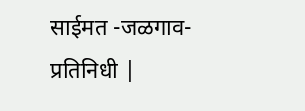साईमत -जळगाव- प्रतिनिधी |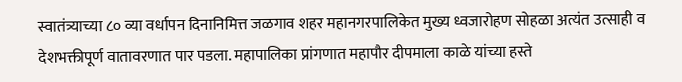स्वातंत्र्याच्या ८० व्या वर्धापन दिनानिमित्त जळगाव शहर महानगरपालिकेत मुख्य ध्वजारोहण सोहळा अत्यंत उत्साही व देशभक्तीपूर्ण वातावरणात पार पडला. महापालिका प्रांगणात महापौर दीपमाला काळे यांच्या हस्ते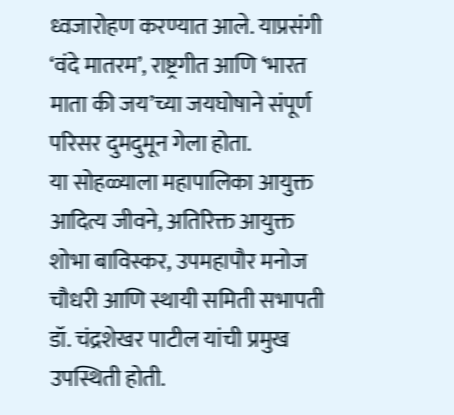ध्वजारोहण करण्यात आले. याप्रसंगी ‘वंदे मातरम’, राष्ट्रगीत आणि ‘भारत माता की जय’च्या जयघोषाने संपूर्ण परिसर दुमदुमून गेला होता.
या सोहळ्याला महापालिका आयुक्त आदित्य जीवने, अतिरिक्त आयुक्त शोभा बाविस्कर, उपमहापौर मनोज चौधरी आणि स्थायी समिती सभापती डॉ. चंद्रशेखर पाटील यांची प्रमुख उपस्थिती होती.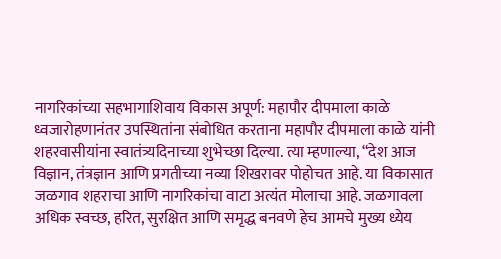नागरिकांच्या सहभागाशिवाय विकास अपूर्ण: महापौर दीपमाला काळे
ध्वजारोहणानंतर उपस्थितांना संबोधित करताना महापौर दीपमाला काळे यांनी शहरवासीयांना स्वातंत्र्यदिनाच्या शुभेच्छा दिल्या. त्या म्हणाल्या, “देश आज विज्ञान, तंत्रज्ञान आणि प्रगतीच्या नव्या शिखरावर पोहोचत आहे. या विकासात जळगाव शहराचा आणि नागरिकांचा वाटा अत्यंत मोलाचा आहे. जळगावला अधिक स्वच्छ, हरित, सुरक्षित आणि समृद्ध बनवणे हेच आमचे मुख्य ध्येय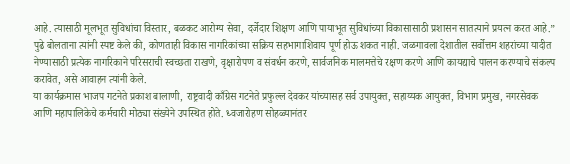आहे. त्यासाठी मूलभूत सुविधांचा विस्तार, बळकट आरोग्य सेवा, दर्जेदार शिक्षण आणि पायाभूत सुविधांच्या विकासासाठी प्रशासन सातत्याने प्रयत्न करत आहे.”
पुढे बोलताना त्यांनी स्पष्ट केले की, कोणताही विकास नागरिकांच्या सक्रिय सहभागाशिवाय पूर्ण होऊ शकत नाही. जळगावला देशातील सर्वोत्तम शहरांच्या यादीत नेण्यासाठी प्रत्येक नागरिकाने परिसराची स्वच्छता राखणे, वृक्षारोपण व संवर्धन करणे, सार्वजनिक मालमत्तेचे रक्षण करणे आणि कायद्याचे पालन करण्याचे संकल्प करावेत, असे आवाहन त्यांनी केले.
या कार्यक्रमास भाजप गटनेते प्रकाश बालाणी, राष्ट्रवादी काँग्रेस गटनेते प्रफुल्ल देवकर यांच्यासह सर्व उपायुक्त, सहाय्यक आयुक्त, विभाग प्रमुख, नगरसेवक आणि महापालिकेचे कर्मचारी मोठ्या संख्येने उपस्थित होते. ध्वजारोहण सोहळ्यानंतर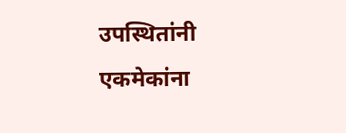उपस्थितांनी एकमेकांना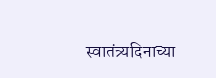स्वातंत्र्यदिनाच्या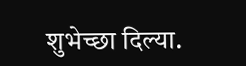शुभेच्छा दिल्या.